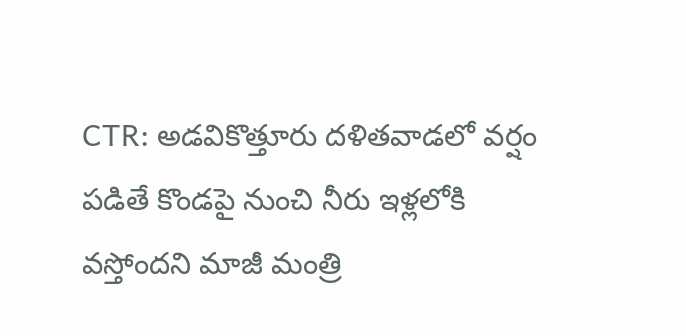CTR: అడవికొత్తూరు దళితవాడలో వర్షం పడితే కొండపై నుంచి నీరు ఇళ్లలోకి వస్తోందని మాజీ మంత్రి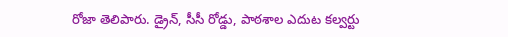రోజా తెలిపారు. డ్రైన్, సీసీ రోడ్డు, పాఠశాల ఎదుట కల్వర్టు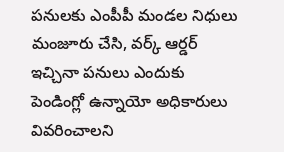పనులకు ఎంపీపీ మండల నిధులు మంజూరు చేసి, వర్క్ ఆర్డర్ ఇచ్చినా పనులు ఎందుకు పెండింగ్లో ఉన్నాయో అధికారులు వివరించాలని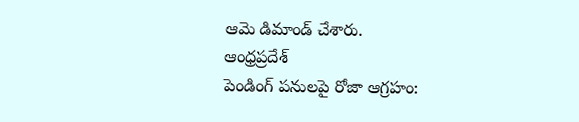ఆమె డిమాండ్ చేశారు.
ఆంధ్రప్రదేశ్
పెండింగ్ పనులపై రోజా ఆగ్రహం: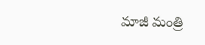మాజీ మంత్రి